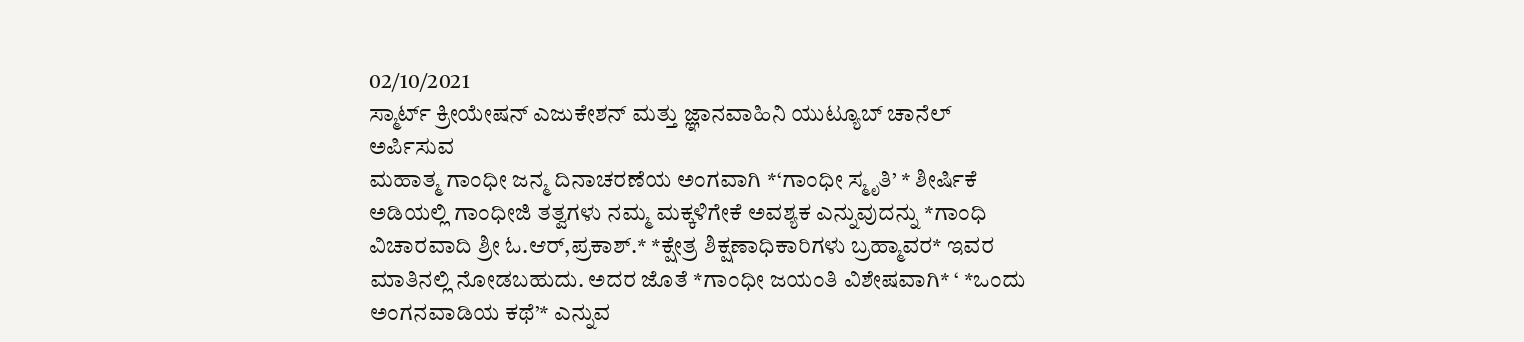02/10/2021
ಸ್ಮಾರ್ಟ್ ಕ್ರೀಯೇಷನ್ ಎಜುಕೇಶನ್ ಮತ್ತು ಜ್ಞಾನವಾಹಿನಿ ಯುಟ್ಯೂಬ್ ಚಾನೆಲ್ ಅರ್ಪಿಸುವ
ಮಹಾತ್ಮ ಗಾಂಧೀ ಜನ್ಮ ದಿನಾಚರಣೆಯ ಅಂಗವಾಗಿ *‘ಗಾಂಧೀ ಸ್ಮೃತಿ’ * ಶೀರ್ಷಿಕೆ ಅಡಿಯಲ್ಲಿ ಗಾಂಧೀಜಿ ತತ್ವಗಳು ನಮ್ಮ ಮಕ್ಕಳಿಗೇಕೆ ಅವಶ್ಯಕ ಎನ್ನುವುದನ್ನು *ಗಾಂಧಿ ವಿಚಾರವಾದಿ ಶ್ರೀ ಓ.ಆರ್,ಪ್ರಕಾಶ್.* *ಕ್ಷೇತ್ರ ಶಿಕ್ಷಣಾಧಿಕಾರಿಗಳು ಬ್ರಹ್ಮಾವರ* ಇವರ ಮಾತಿನಲ್ಲಿ ನೋಡಬಹುದು. ಅದರ ಜೊತೆ *ಗಾಂಧೀ ಜಯಂತಿ ವಿಶೇಷವಾಗಿ* ‘ *ಒಂದು ಅಂಗನವಾಡಿಯ ಕಥೆ’* ಎನ್ನುವ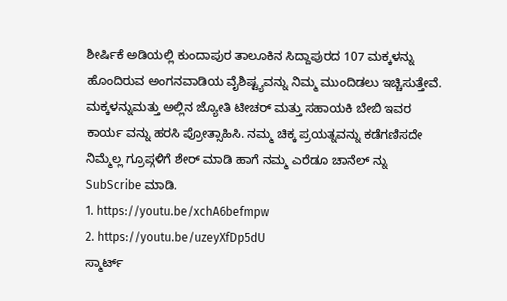ಶೀರ್ಷಿಕೆ ಅಡಿಯಲ್ಲಿ ಕುಂದಾಪುರ ತಾಲೂಕಿನ ಸಿದ್ದಾಪುರದ 107 ಮಕ್ಕಳನ್ನು ಹೊಂದಿರುವ ಅಂಗನವಾಡಿಯ ವೈಶಿಷ್ಟ್ಯವನ್ನು ನಿಮ್ಮ ಮುಂದಿಡಲು ಇಚ್ಚಿಸುತ್ತೇವೆ. ಮಕ್ಕಳನ್ನುಮತ್ತು ಅಲ್ಲಿನ ಜ್ಯೋತಿ ಟೀಚರ್ ಮತ್ತು ಸಹಾಯಕಿ ಬೇಬಿ ಇವರ ಕಾರ್ಯ ವನ್ನು ಹರಸಿ ಪ್ರೋತ್ಸಾಹಿಸಿ. ನಮ್ಮ ಚಿಕ್ಕ ಪ್ರಯತ್ನವನ್ನು ಕಡೆಗಣಿಸದೇ ನಿಮ್ಮೆಲ್ಲ ಗ್ರೂಪ್ಗಳಿಗೆ ಶೇರ್ ಮಾಡಿ ಹಾಗೆ ನಮ್ಮ ಎರೆಡೂ ಚಾನೆಲ್ ನ್ನು SubScribe ಮಾಡಿ.
1. https://youtu.be/xchA6befmpw
2. https://youtu.be/uzeyXfDp5dU
ಸ್ಮಾರ್ಟ್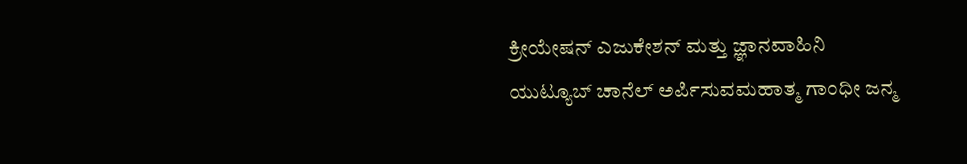ಕ್ರೀಯೇಷನ್ ಎಜುಕೇಶನ್ ಮತ್ತು ಜ್ಞಾನವಾಹಿನಿ ಯುಟ್ಯೂಬ್ ಚಾನೆಲ್ ಅರ್ಪಿಸುವಮಹಾತ್ಮ ಗಾಂಧೀ ಜನ್ಮ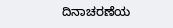ದಿನಾಚರಣೆಯ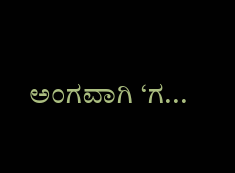ಅಂಗವಾಗಿ ‘ಗ...